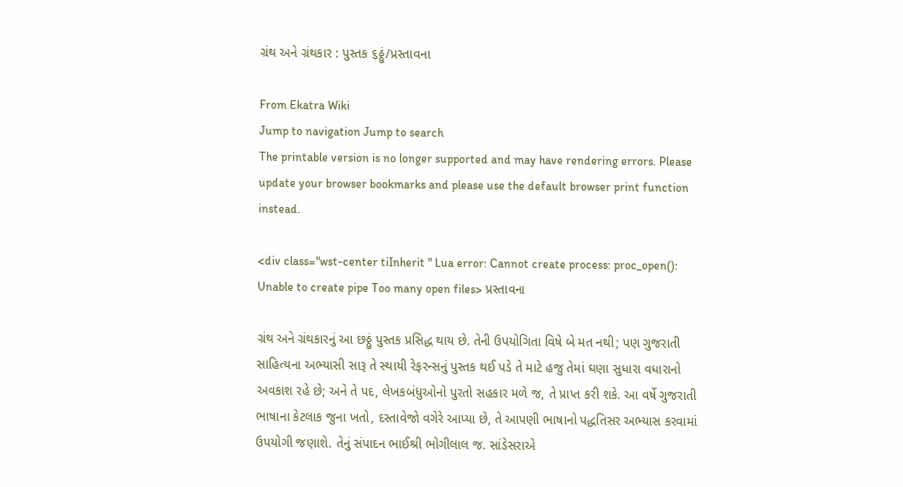ગ્રંથ અને ગ્રંથકાર : પુસ્તક ૬ઠ્ઠું/પ્રસ્તાવના

From Ekatra Wiki
Jump to navigation Jump to search
The printable version is no longer supported and may have rendering errors. Please update your browser bookmarks and please use the default browser print function instead.

<div class="wst-center tiInherit " Lua error: Cannot create process: proc_open(): Unable to create pipe Too many open files> પ્રસ્તાવના

ગ્રંથ અને ગ્રંથકારનું આ છઠ્ઠું પુસ્તક પ્રસિદ્ધ થાય છે. તેની ઉપયોગિતા વિષે બે મત નથી; પણ ગુજરાતી સાહિત્યના અભ્યાસી સારૂ તે સ્થાયી રેફરન્સનું પુસ્તક થઈ પડે તે માટે હજુ તેમાં ઘણા સુધારા વધારાનો અવકાશ રહે છે; અને તે પદ, લેખકબંધુઓનો પુરતો સહકાર મળે જ, તે પ્રાપ્ત કરી શકે. આ વર્ષે ગુજરાતી ભાષાના કેટલાક જુના ખતો, દસ્તાવેજો વગેરે આપ્યા છે, તે આપણી ભાષાનો પદ્ધતિસર અભ્યાસ કરવામાં ઉપયોગી જણાશે. તેનું સંપાદન ભાઈશ્રી ભોગીલાલ જ. સાંડેસરાએ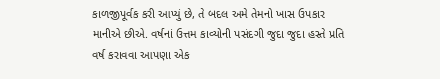કાળજીપૂર્વક કરી આપ્યું છે, તે બદલ અમે તેમનો ખાસ ઉપકાર માનીએ છીએ. વર્ષનાં ઉત્તમ કાવ્યોની પસંદગી જુદા જુદા હસ્તે પ્રતિ વર્ષ કરાવવા આપણા એક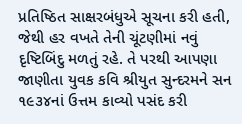પ્રતિષ્ઠિત સાક્ષરબંધુએ સૂચના કરી હતી, જેથી હર વખતે તેની ચૂંટણીમાં નવું દૃષ્ટિબિંદુ મળતું રહે. તે પરથી આપણા જાણીતા યુવક કવિ શ્રીયુત સુન્દરમને સન ૧૯૩૪નાં ઉત્તમ કાવ્યો પસંદ કરી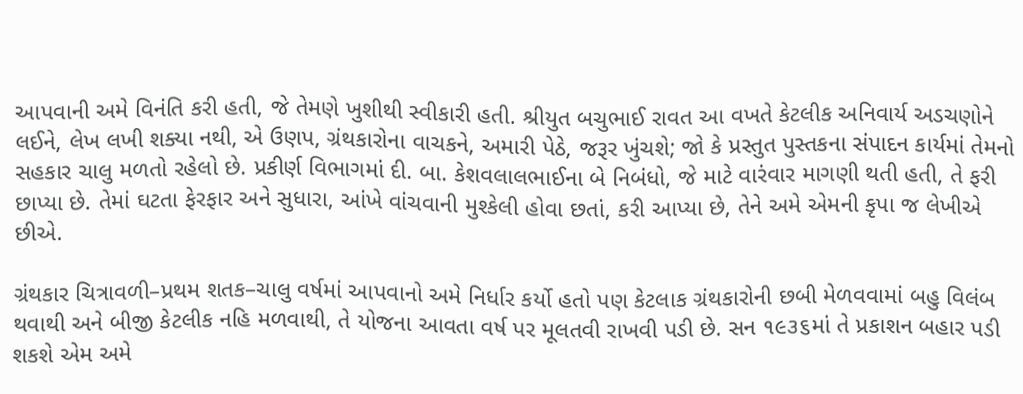આપવાની અમે વિનંતિ કરી હતી, જે તેમણે ખુશીથી સ્વીકારી હતી. શ્રીયુત બચુભાઈ રાવત આ વખતે કેટલીક અનિવાર્ય અડચણોને લઈને, લેખ લખી શક્યા નથી, એ ઉણપ, ગ્રંથકારોના વાચકને, અમારી પેઠે, જરૂર ખુંચશે; જો કે પ્રસ્તુત પુસ્તકના સંપાદન કાર્યમાં તેમનો સહકાર ચાલુ મળતો રહેલો છે. પ્રકીર્ણ વિભાગમાં દી. બા. કેશવલાલભાઈના બે નિબંધો, જે માટે વારંવાર માગણી થતી હતી, તે ફરી છાપ્યા છે. તેમાં ઘટતા ફેરફાર અને સુધારા, આંખે વાંચવાની મુશ્કેલી હોવા છતાં, કરી આપ્યા છે, તેને અમે એમની કૃપા જ લેખીએ છીએ.

ગ્રંથકાર ચિત્રાવળી–પ્રથમ શતક–ચાલુ વર્ષમાં આપવાનો અમે નિર્ધાર કર્યો હતો પણ કેટલાક ગ્રંથકારોની છબી મેળવવામાં બહુ વિલંબ થવાથી અને બીજી કેટલીક નહિ મળવાથી, તે યોજના આવતા વર્ષ પર મૂલતવી રાખવી પડી છે. સન ૧૯૩૬માં તે પ્રકાશન બહાર પડી શકશે એમ અમે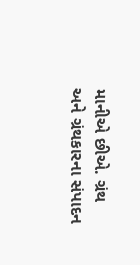માનીએ છીએ. ગ્રંથ અને ગ્રંથકારના સંપાદન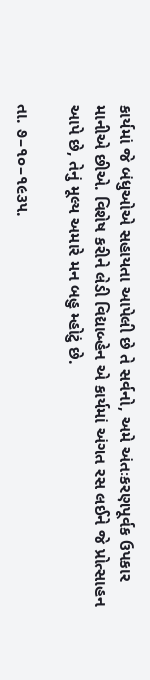કાર્યમાં જે બંધુઓએ સહાયતા આપેલી છે તે સર્વનો, અમે અંતઃકરણપૂર્વક ઉપકાર માનીએ છીએ. વિશેષ કરીને લેડી વિદ્યાબ્હેન એ કાર્યમાં અંગત રસ લઈને જે પ્રોત્સાહન આપે છે, તેનું મૂલ્ય અમારે મન બહુ મ્હોટું છે.

તા. ૭–૧૦–૧૯૩૫.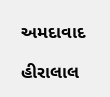અમદાવાદ

હીરાલાલ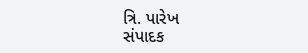ત્રિ. પારેખ
સંપાદક